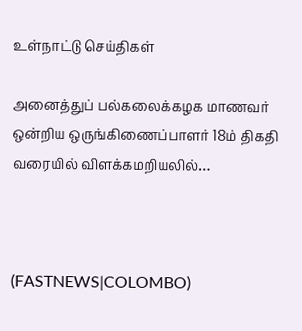உள்நாட்டு செய்திகள்

அனைத்துப் பல்கலைக்கழக மாணவர் ஒன்றிய ஒருங்கிணைப்பாளர் 18ம் திகதி வரையில் விளக்கமறியலில்…



(FASTNEWS|COLOMBO)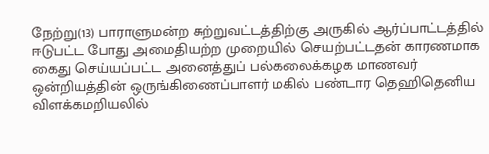நேற்று(13) பாராளுமன்ற சுற்றுவட்டத்திற்கு அருகில் ஆர்ப்பாட்டத்தில் ஈடுபட்ட போது அமைதியற்ற முறையில் செயற்பட்டதன் காரணமாக கைது செய்யப்பட்ட அனைத்துப் பல்கலைக்கழக மாணவர் ஒன்றியத்தின் ஒருங்கிணைப்பாளர் மகில் பண்டார தெஹிதெனிய விளக்கமறியலில்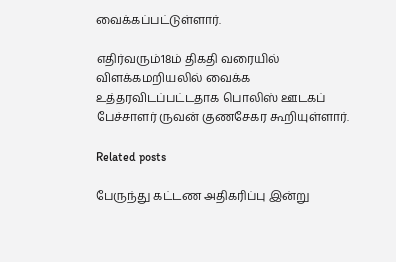வைக்கப்பட்டுள்ளார்.

எதிர்வரும்18ம் திகதி வரையில் விளக்கமறியலில் வைக்க உத்தரவிடப்பட்டதாக பொலிஸ் ஊடகப் பேச்சாளர் ருவன் குணசேகர கூறியுள்ளார்.

Related posts

பேருந்து கட்டண அதிகரிப்பு இன்று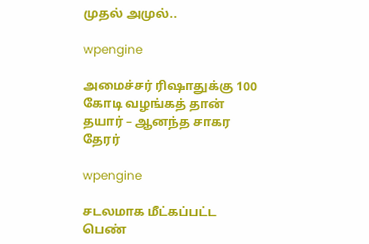முதல் அமுல்..

wpengine

அமைச்சர் ரிஷாதுக்கு 100 கோடி வழங்கத் தான் தயார் – ஆனந்த சாகர தேரர்

wpengine

சடலமாக மீட்கப்பட்ட பெண்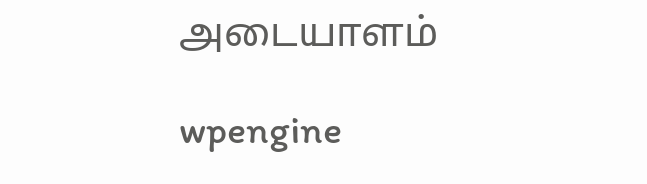அடையாளம்

wpengine